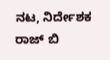ನಟ, ನಿರ್ದೇಶಕ ರಾಜ್ ಬಿ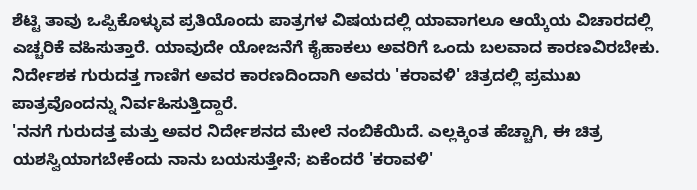ಶೆಟ್ಟಿ ತಾವು ಒಪ್ಪಿಕೊಳ್ಳುವ ಪ್ರತಿಯೊಂದು ಪಾತ್ರಗಳ ವಿಷಯದಲ್ಲಿ ಯಾವಾಗಲೂ ಆಯ್ಕೆಯ ವಿಚಾರದಲ್ಲಿ ಎಚ್ಚರಿಕೆ ವಹಿಸುತ್ತಾರೆ. ಯಾವುದೇ ಯೋಜನೆಗೆ ಕೈಹಾಕಲು ಅವರಿಗೆ ಒಂದು ಬಲವಾದ ಕಾರಣವಿರಬೇಕು. ನಿರ್ದೇಶಕ ಗುರುದತ್ತ ಗಾಣಿಗ ಅವರ ಕಾರಣದಿಂದಾಗಿ ಅವರು 'ಕರಾವಳಿ' ಚಿತ್ರದಲ್ಲಿ ಪ್ರಮುಖ ಪಾತ್ರವೊಂದನ್ನು ನಿರ್ವಹಿಸುತ್ತಿದ್ದಾರೆ.
'ನನಗೆ ಗುರುದತ್ತ ಮತ್ತು ಅವರ ನಿರ್ದೇಶನದ ಮೇಲೆ ನಂಬಿಕೆಯಿದೆ. ಎಲ್ಲಕ್ಕಿಂತ ಹೆಚ್ಚಾಗಿ, ಈ ಚಿತ್ರ ಯಶಸ್ವಿಯಾಗಬೇಕೆಂದು ನಾನು ಬಯಸುತ್ತೇನೆ; ಏಕೆಂದರೆ 'ಕರಾವಳಿ'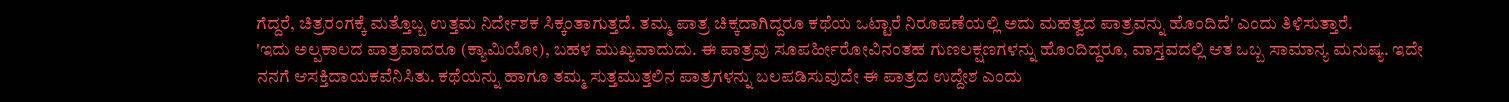ಗೆದ್ದರೆ, ಚಿತ್ರರಂಗಕ್ಕೆ ಮತ್ತೊಬ್ಬ ಉತ್ತಮ ನಿರ್ದೇಶಕ ಸಿಕ್ಕಂತಾಗುತ್ತದೆ. ತಮ್ಮ ಪಾತ್ರ ಚಿಕ್ಕದಾಗಿದ್ದರೂ ಕಥೆಯ ಒಟ್ಟಾರೆ ನಿರೂಪಣೆಯಲ್ಲಿ ಅದು ಮಹತ್ವದ ಪಾತ್ರವನ್ನು ಹೊಂದಿದೆ' ಎಂದು ತಿಳಿಸುತ್ತಾರೆ.
'ಇದು ಅಲ್ಪಕಾಲದ ಪಾತ್ರವಾದರೂ (ಕ್ಯಾಮಿಯೋ), ಬಹಳ ಮುಖ್ಯವಾದುದು. ಈ ಪಾತ್ರವು ಸೂಪರ್ಹೀರೋವಿನಂತಹ ಗುಣಲಕ್ಷಣಗಳನ್ನು ಹೊಂದಿದ್ದರೂ, ವಾಸ್ತವದಲ್ಲಿ ಆತ ಒಬ್ಬ ಸಾಮಾನ್ಯ ಮನುಷ್ಯ. ಇದೇ ನನಗೆ ಆಸಕ್ತಿದಾಯಕವೆನಿಸಿತು. ಕಥೆಯನ್ನು ಹಾಗೂ ತಮ್ಮ ಸುತ್ತಮುತ್ತಲಿನ ಪಾತ್ರಗಳನ್ನು ಬಲಪಡಿಸುವುದೇ ಈ ಪಾತ್ರದ ಉದ್ದೇಶ ಎಂದು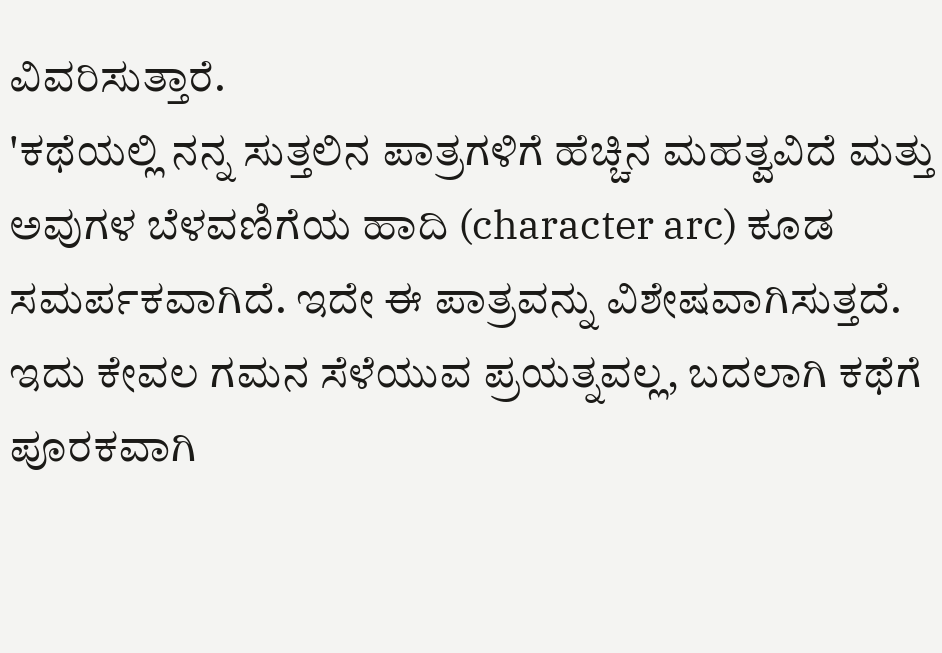ವಿವರಿಸುತ್ತಾರೆ.
'ಕಥೆಯಲ್ಲಿ ನನ್ನ ಸುತ್ತಲಿನ ಪಾತ್ರಗಳಿಗೆ ಹೆಚ್ಚಿನ ಮಹತ್ವವಿದೆ ಮತ್ತು ಅವುಗಳ ಬೆಳವಣಿಗೆಯ ಹಾದಿ (character arc) ಕೂಡ ಸಮರ್ಪಕವಾಗಿದೆ. ಇದೇ ಈ ಪಾತ್ರವನ್ನು ವಿಶೇಷವಾಗಿಸುತ್ತದೆ. ಇದು ಕೇವಲ ಗಮನ ಸೆಳೆಯುವ ಪ್ರಯತ್ನವಲ್ಲ, ಬದಲಾಗಿ ಕಥೆಗೆ ಪೂರಕವಾಗಿ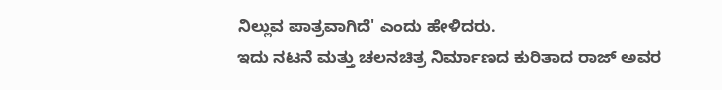ನಿಲ್ಲುವ ಪಾತ್ರವಾಗಿದೆ' ಎಂದು ಹೇಳಿದರು.
ಇದು ನಟನೆ ಮತ್ತು ಚಲನಚಿತ್ರ ನಿರ್ಮಾಣದ ಕುರಿತಾದ ರಾಜ್ ಅವರ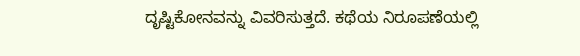ದೃಷ್ಟಿಕೋನವನ್ನು ವಿವರಿಸುತ್ತದೆ. ಕಥೆಯ ನಿರೂಪಣೆಯಲ್ಲಿ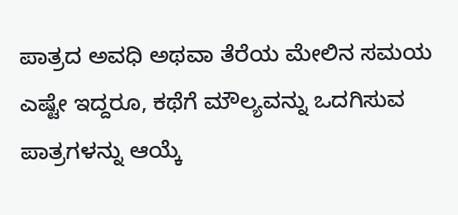ಪಾತ್ರದ ಅವಧಿ ಅಥವಾ ತೆರೆಯ ಮೇಲಿನ ಸಮಯ ಎಷ್ಟೇ ಇದ್ದರೂ, ಕಥೆಗೆ ಮೌಲ್ಯವನ್ನು ಒದಗಿಸುವ ಪಾತ್ರಗಳನ್ನು ಆಯ್ಕೆ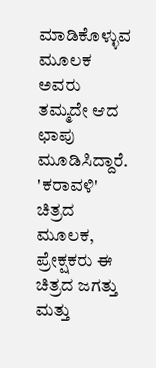ಮಾಡಿಕೊಳ್ಳುವ ಮೂಲಕ ಅವರು ತಮ್ಮದೇ ಆದ ಛಾಪು ಮೂಡಿಸಿದ್ದಾರೆ. 'ಕರಾವಳಿ' ಚಿತ್ರದ ಮೂಲಕ, ಪ್ರೇಕ್ಷಕರು ಈ ಚಿತ್ರದ ಜಗತ್ತು ಮತ್ತು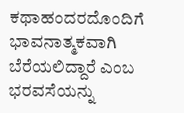ಕಥಾಹಂದರದೊಂದಿಗೆ ಭಾವನಾತ್ಮಕವಾಗಿ ಬೆರೆಯಲಿದ್ದಾರೆ ಎಂಬ ಭರವಸೆಯನ್ನು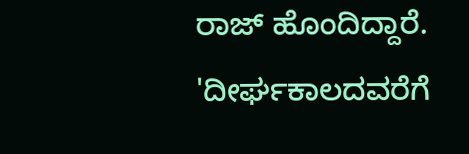ರಾಜ್ ಹೊಂದಿದ್ದಾರೆ. 'ದೀರ್ಘಕಾಲದವರೆಗೆ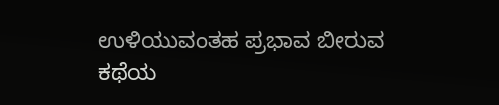ಉಳಿಯುವಂತಹ ಪ್ರಭಾವ ಬೀರುವ ಕಥೆಯ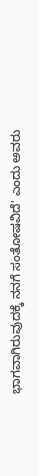ಭಾಗವಾಗಿರುವುದಕ್ಕೆ ನನಗೆ ಸಂತೋಷವಿದೆ' ಎಂದು ಅವರು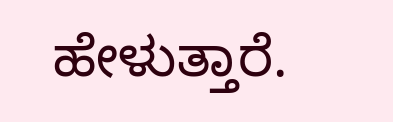ಹೇಳುತ್ತಾರೆ.